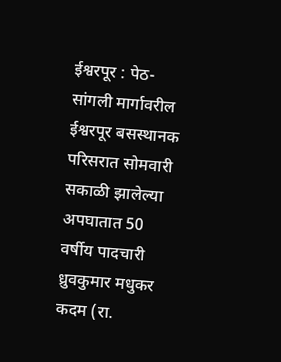ईश्वरपूर : पेठ-सांगली मार्गावरील ईश्वरपूर बसस्थानक परिसरात सोमवारी सकाळी झालेल्या अपघातात 50 वर्षीय पादचारी ध्रुवकुमार मधुकर कदम (रा.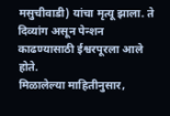मसुचीवाडी) यांचा मृत्यू झाला. ते दिव्यांग असून पेन्शन काढण्यासाठी ईश्वरपूरला आले होते.
मिळालेल्या माहितीनुसार,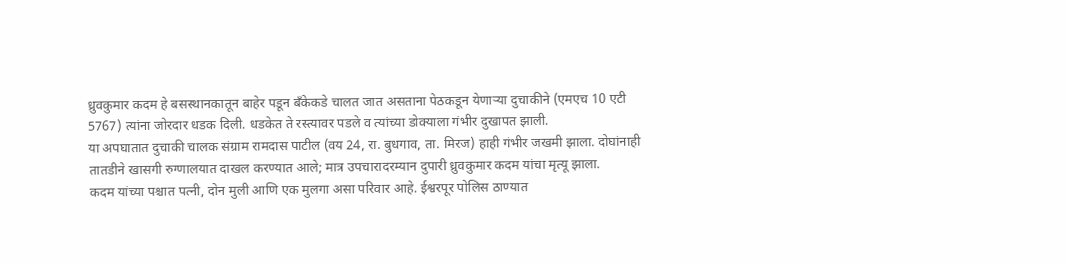ध्रुवकुमार कदम हे बसस्थानकातून बाहेर पडून बँकेकडे चालत जात असताना पेठकडून येणाऱ्या दुचाकीने (एमएच 10 एटी 5767) त्यांना जोरदार धडक दिली. धडकेत ते रस्त्यावर पडले व त्यांच्या डोक्याला गंभीर दुखापत झाली.
या अपघातात दुचाकी चालक संग्राम रामदास पाटील (वय 24, रा. बुधगाव, ता. मिरज) हाही गंभीर जखमी झाला. दोघांनाही तातडीने खासगी रुग्णालयात दाखल करण्यात आले; मात्र उपचारादरम्यान दुपारी ध्रुवकुमार कदम यांचा मृत्यू झाला.
कदम यांच्या पश्चात पत्नी, दोन मुली आणि एक मुलगा असा परिवार आहे. ईश्वरपूर पोलिस ठाण्यात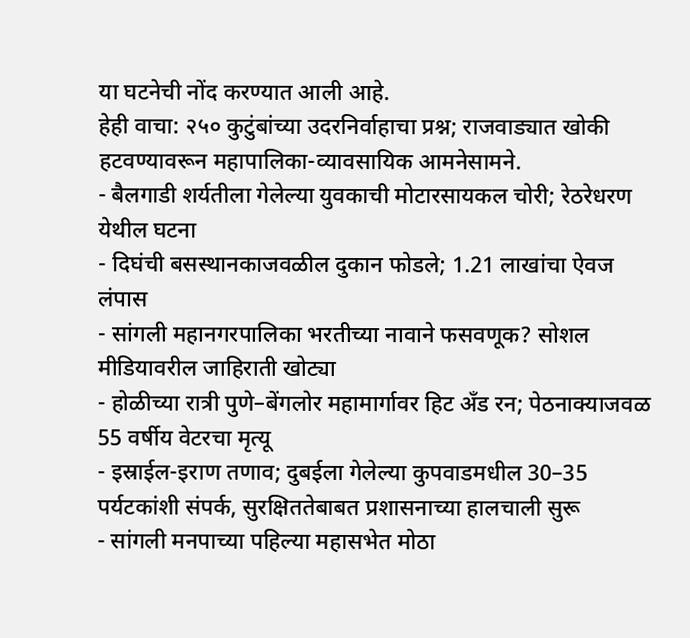या घटनेची नोंद करण्यात आली आहे.
हेही वाचा: २५० कुटुंबांच्या उदरनिर्वाहाचा प्रश्न; राजवाड्यात खोकी हटवण्यावरून महापालिका-व्यावसायिक आमनेसामने.
- बैलगाडी शर्यतीला गेलेल्या युवकाची मोटारसायकल चोरी; रेठरेधरण येथील घटना
- दिघंची बसस्थानकाजवळील दुकान फोडले; 1.21 लाखांचा ऐवज लंपास
- सांगली महानगरपालिका भरतीच्या नावाने फसवणूक? सोशल मीडियावरील जाहिराती खोट्या
- होळीच्या रात्री पुणे–बेंगलोर महामार्गावर हिट अँड रन; पेठनाक्याजवळ 55 वर्षीय वेटरचा मृत्यू
- इस्राईल-इराण तणाव; दुबईला गेलेल्या कुपवाडमधील 30–35 पर्यटकांशी संपर्क, सुरक्षिततेबाबत प्रशासनाच्या हालचाली सुरू
- सांगली मनपाच्या पहिल्या महासभेत मोठा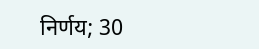निर्णय; 30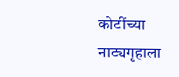कोटींच्या नाट्यगृहाला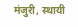मंजुरी, स्थायी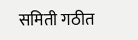समिती गठीत